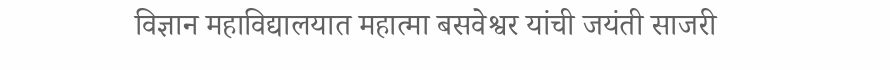विज्ञान महाविद्यालयात महात्मा बसवेश्वर यांची जयंती साजरी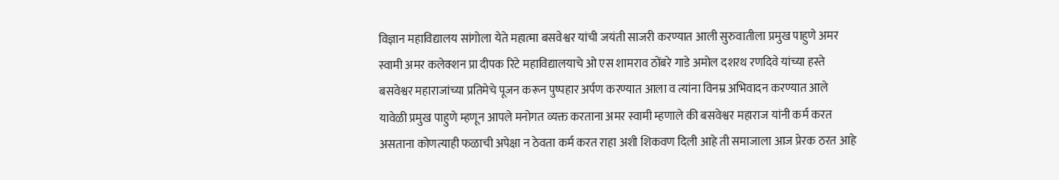विज्ञान महाविद्यालय सांगोला येते महात्मा बसवेश्वर यांची जयंती साजरी करण्यात आली सुरुवातीला प्रमुख पाहुणे अमर स्वामी अमर कलेक्शन प्रा दीपक रिटे महाविद्यालयाचे ओ एस शामराव ठोंबरे गाडे अमोल दशरथ रणदिवे यांच्या हस्ते बसवेश्वर महाराजांच्या प्रतिमेचे पूजन करून पुष्पहार अर्पण करण्यात आला व त्यांना विनम्र अभिवादन करण्यात आले यावेळी प्रमुख पाहुणे म्हणून आपले मनोगत व्यक्त करताना अमर स्वामी म्हणाले की बसवेश्वर महाराज यांनी कर्म करत असताना कोणत्याही फळाची अपेक्षा न ठेवता कर्म करत राहा अशी शिकवण दिली आहे ती समाजाला आज प्रेरक ठरत आहे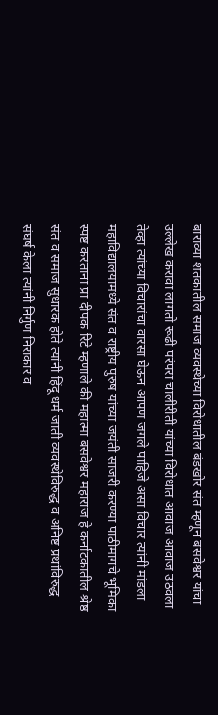बाराव्या शतकातील समाज व्यवस्थेच्या विरोधातील बंडखोर संत म्हणून बसवेश्वर यांचा उल्लेख करावा लागतो रूढी परंपरा चालीरीती यांच्या विरोधात आवाज आवाज उठवला तेव्हा त्यांच्या विचारांचा वारसा घेऊन आपण जगले पाहिजे असा विचार त्यांनी मांडला महाविद्यालयामध्ये संत व राष्ट्रीय पुरुष यांच्या जयंती साजरी करण्या पाठीमागचे भूमिका स्पष्ट करताना प्रा दीपक रिटे म्हणाले की महात्मा बसवेश्वर महाराज हे कर्नाटकातील श्रेष्ठ संत व समाज सुधारक होते त्यांनी हिंदू धर्म जाती व्यवस्थेविरुद्ध व अनिष्ट प्रथांविरुद्ध संघर्ष केला त्यांनी निर्गुण निराकार व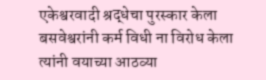एकेश्वरवादी श्रद्धेचा पुरस्कार केला बसवेश्वरांनी कर्म विधी ना विरोध केला
त्यांनी वयाच्या आठव्या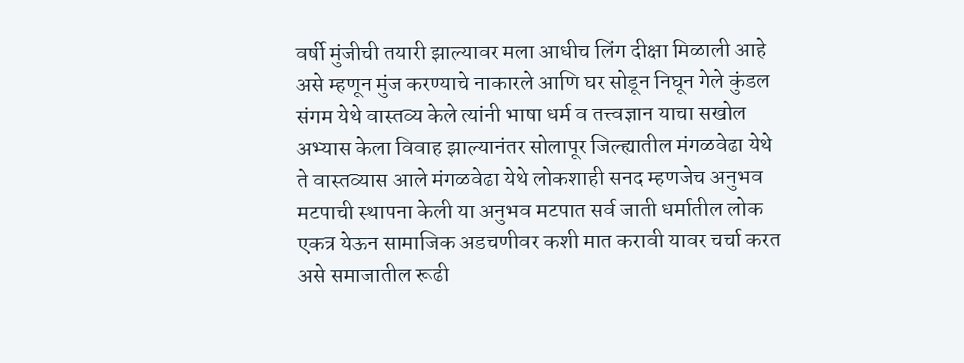वर्षी मुंजीची तयारी झाल्यावर मला आधीच लिंग दीक्षा मिळाली आहे असे म्हणून मुंज करण्याचे नाकारले आणि घर सोडून निघून गेले कुंडल संगम येथे वास्तव्य केले त्यांनी भाषा धर्म व तत्त्वज्ञान याचा सखोल अभ्यास केला विवाह झाल्यानंतर सोलापूर जिल्ह्यातील मंगळवेढा येथे ते वास्तव्यास आले मंगळवेढा येथे लोकशाही सनद म्हणजेच अनुभव मटपाची स्थापना केली या अनुभव मटपात सर्व जाती धर्मातील लोक एकत्र येऊन सामाजिक अडचणीवर कशी मात करावी यावर चर्चा करत असे समाजातील रूढी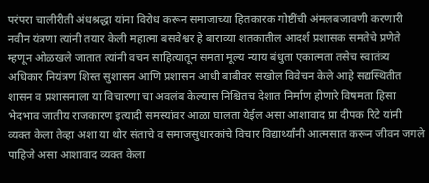परंपरा चालीरीती अंधश्रद्धा यांना विरोध करून समाजाच्या हितकारक गोष्टींची अंमलबजावणी करणारी नवीन यंत्रणा त्यांनी तयार केली महात्मा बसवेश्वर हे बाराव्या शतकातील आदर्श प्रशासक समतेचे प्रणेते म्हणून ओळखले जातात त्यांनी वचन साहित्यातून समता मूल्य न्याय बंधुता एकात्मता तसेच स्वातंत्र्य अधिकार नियंत्रण शिस्त सुशासन आणि प्रशासन आधी बाबीवर सखोल विवेचन केले आहे सद्यस्थितीत शासन व प्रशासनाला या विचारणा चा अवलंब केल्यास निश्चितच देशात निर्माण होणारे विषमता हिसा भेदभाव जातीय राजकारण इत्यादी समस्यांवर आळा घालता येईल असा आशावाद प्रा दीपक रिटे यांनी व्यक्त केला तेव्हा अशा या थोर संताचे व समाजसुधारकांचे विचार विद्यार्थ्यांनी आत्मसात करून जीवन जगले पाहिजे असा आशावाद व्यक्त केला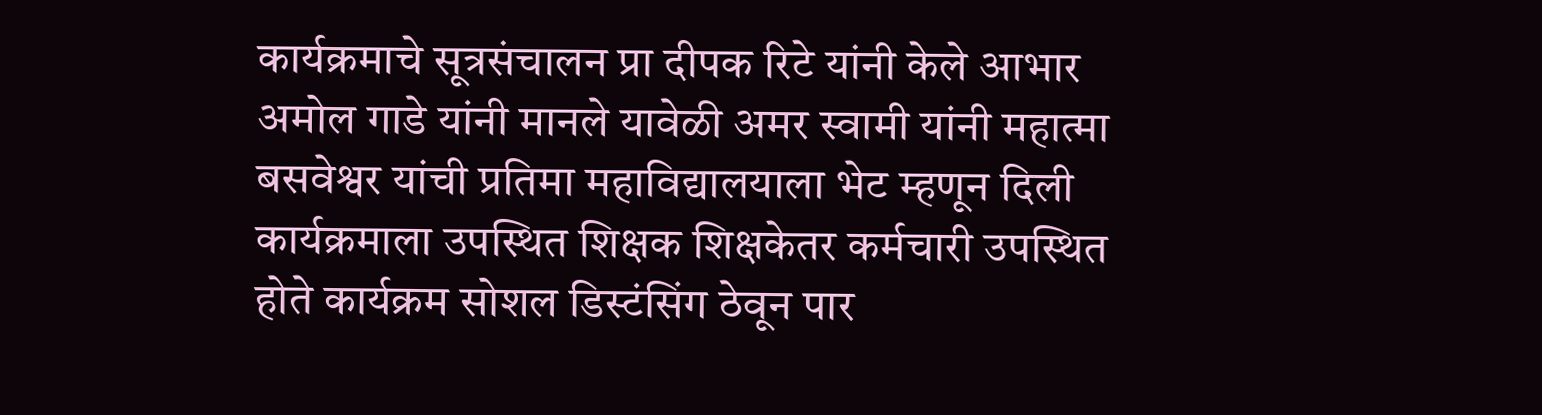कार्यक्रमाचे सूत्रसंचालन प्रा दीपक रिटे यांनी केले आभार अमोल गाडे यांनी मानले यावेळी अमर स्वामी यांनी महात्मा बसवेश्वर यांची प्रतिमा महाविद्यालयाला भेट म्हणून दिली कार्यक्रमाला उपस्थित शिक्षक शिक्षकेतर कर्मचारी उपस्थित होते कार्यक्रम सोशल डिस्टंसिंग ठेवून पार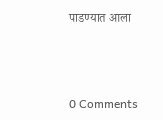पाडण्यात आला



0 Comments